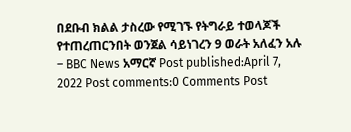በደቡብ ክልል ታስረው የሚገኙ የትግራይ ተወላጆች የተጠረጠርንበት ወንጀል ሳይነገረን 9 ወራት አለፈን አሉ – BBC News አማርኛ Post published:April 7, 2022 Post comments:0 Comments Post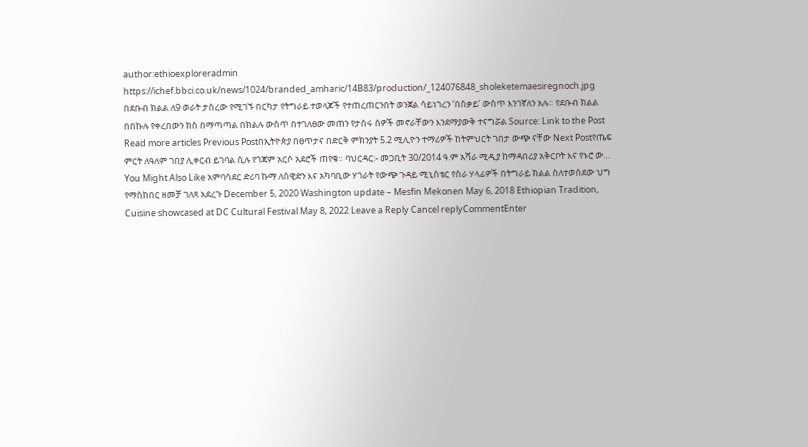author:ethioexploreradmin https://ichef.bbci.co.uk/news/1024/branded_amharic/14B83/production/_124076848_sholeketemaesiregnoch.jpg በደቡብ ክልል ለ9 ወራት ታስረው የሚገኙ በርካታ የትግራይ ተወላጆች የተጠረጠርንበት ወንጀል ሳይነገረን ‘በስቃይ’ ውስጥ እንገኛለን አሉ። የደቡብ ክልል በበኩሉ የቀረበውን ክስ በማጣጣል በክልሉ ውስጥ በተገለፀው መጠን የታሰሩ ሰዎች መኖራቸውን እንደማያውቅ ተናግሯል Source: Link to the Post Read more articles Previous Postበኢትዮጵያ በፀጥታና በድርቅ ምክንያት 5.2 ሚሊዮን ተማሪዎች ከትምህርት ገበታ ውጭ ናቸው Next Postየጤፍ ምርት ለዓለም ገበያ ሊቀርብ ይገባል ሲሉ የጎጃም አርሶ አደሮች ጠየቁ። ባህርዳር:- መጋቢት 30/2014 ዓ.ም አሻራ ሚዲያ ከማዳበሪያ አቅርቦት እና የኑሮ ው… You Might Also Like አምባሳደር ድሪባ ኩማ ለስዊድን እና አካባቢው ሃገራት የውጭ ጉዳይ ሚኒስቴር የስራ ሃላፊዎች በትግራይ ክልል ስለተወሰደው ህግ የማስከበር ዘመቻ ገለጻ አደረጉ December 5, 2020 Washington update – Mesfin Mekonen May 6, 2018 Ethiopian Tradition, Cuisine showcased at DC Cultural Festival May 8, 2022 Leave a Reply Cancel replyCommentEnter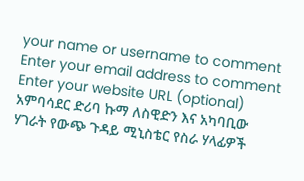your name or username to comment Enter your email address to comment Enter your website URL (optional)
አምባሳደር ድሪባ ኩማ ለስዊድን እና አካባቢው ሃገራት የውጭ ጉዳይ ሚኒስቴር የስራ ሃላፊዎች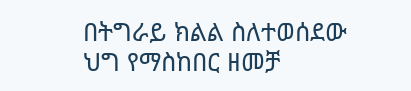በትግራይ ክልል ስለተወሰደው ህግ የማስከበር ዘመቻ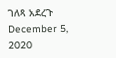ገለጻ አደረጉ December 5, 2020